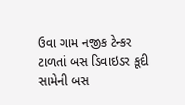ઉવા ગામ નજીક ટેન્કર ટાળતાં બસ ડિવાઇડર કૂદી સામેની બસ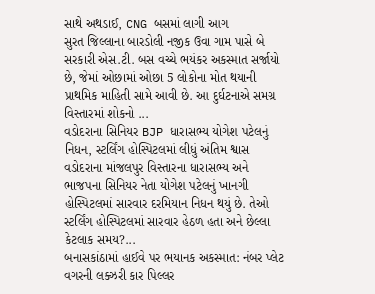સાથે અથડાઈ, CNG બસમાં લાગી આગ
સુરત જિલ્લાના બારડોલી નજીક ઉવા ગામ પાસે બે સરકારી એસ.ટી. બસ વચ્ચે ભયંકર અકસ્માત સર્જાયો છે, જેમાં ઓછામાં ઓછા 5 લોકોના મોત થયાની પ્રાથમિક માહિતી સામે આવી છે. આ દુર્ઘટનાએ સમગ્ર વિસ્તારમાં શોકનો ...
વડોદરાના સિનિયર BJP ધારાસભ્ય યોગેશ પટેલનું નિધન, સ્ટર્લિંગ હોસ્પિટલમાં લીધું અંતિમ શ્વાસ
વડોદરાના માંજલપુર વિસ્તારના ધારાસભ્ય અને ભાજપના સિનિયર નેતા યોગેશ પટેલનું ખાનગી હોસ્પિટલમાં સારવાર દરમિયાન નિધન થયું છે. તેઓ સ્ટર્લિંગ હોસ્પિટલમાં સારવાર હેઠળ હતા અને છેલ્લા કેટલાક સમય?...
બનાસકાંઠામાં હાઈવે પર ભયાનક અકસ્માત: નંબર પ્લેટ વગરની લક્ઝરી કાર પિલ્લર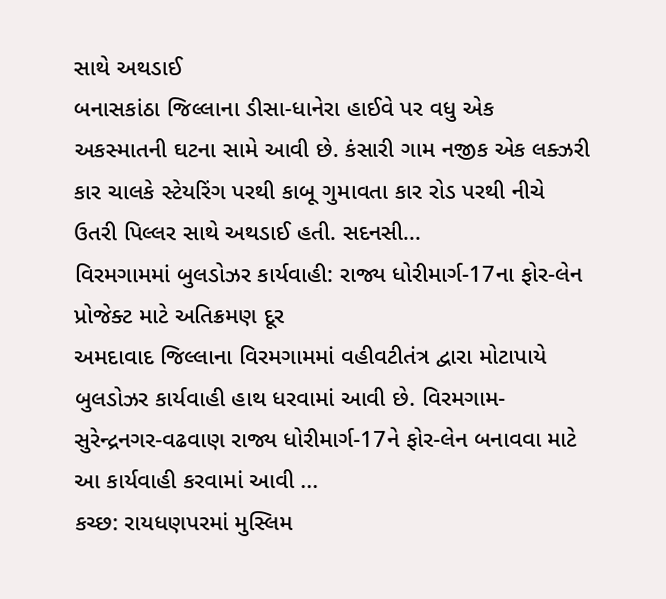સાથે અથડાઈ
બનાસકાંઠા જિલ્લાના ડીસા-ધાનેરા હાઈવે પર વધુ એક અકસ્માતની ઘટના સામે આવી છે. કંસારી ગામ નજીક એક લક્ઝરી કાર ચાલકે સ્ટેયરિંગ પરથી કાબૂ ગુમાવતા કાર રોડ પરથી નીચે ઉતરી પિલ્લર સાથે અથડાઈ હતી. સદનસી...
વિરમગામમાં બુલડોઝર કાર્યવાહી: રાજ્ય ધોરીમાર્ગ-17ના ફોર-લેન પ્રોજેક્ટ માટે અતિક્રમણ દૂર
અમદાવાદ જિલ્લાના વિરમગામમાં વહીવટીતંત્ર દ્વારા મોટાપાયે બુલડોઝર કાર્યવાહી હાથ ધરવામાં આવી છે. વિરમગામ-સુરેન્દ્રનગર-વઢવાણ રાજ્ય ધોરીમાર્ગ-17ને ફોર-લેન બનાવવા માટે આ કાર્યવાહી કરવામાં આવી ...
કચ્છ: રાયધણપરમાં મુસ્લિમ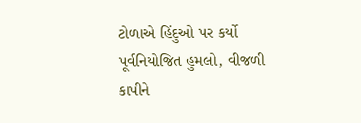ટોળાએ હિંદુઓ પર કર્યો પૂર્વનિયોજિત હુમલો, વીજળી કાપીને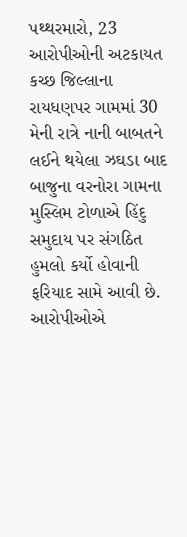પથ્થરમારો, 23 આરોપીઓની અટકાયત
કચ્છ જિલ્લાના રાયધણપર ગામમાં 30 મેની રાત્રે નાની બાબતને લઈને થયેલા ઝઘડા બાદ બાજુના વરનોરા ગામના મુસ્લિમ ટોળાએ હિંદુ સમુદાય પર સંગઠિત હુમલો કર્યો હોવાની ફરિયાદ સામે આવી છે. આરોપીઓએ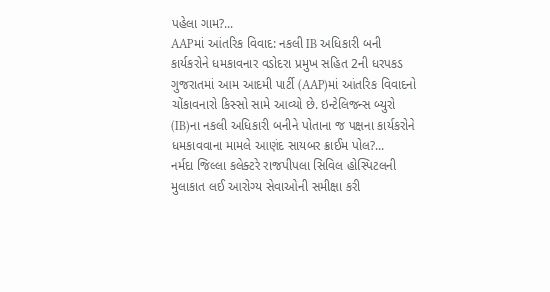પહેલા ગામ?...
AAPમાં આંતરિક વિવાદ: નકલી IB અધિકારી બની કાર્યકરોને ધમકાવનાર વડોદરા પ્રમુખ સહિત 2ની ધરપકડ
ગુજરાતમાં આમ આદમી પાર્ટી (AAP)માં આંતરિક વિવાદનો ચોંકાવનારો કિસ્સો સામે આવ્યો છે. ઇન્ટેલિજન્સ બ્યુરો (IB)ના નકલી અધિકારી બનીને પોતાના જ પક્ષના કાર્યકરોને ધમકાવવાના મામલે આણંદ સાયબર ક્રાઈમ પોલ?...
નર્મદા જિલ્લા કલેક્ટરે રાજપીપલા સિવિલ હોસ્પિટલની મુલાકાત લઈ આરોગ્ય સેવાઓની સમીક્ષા કરી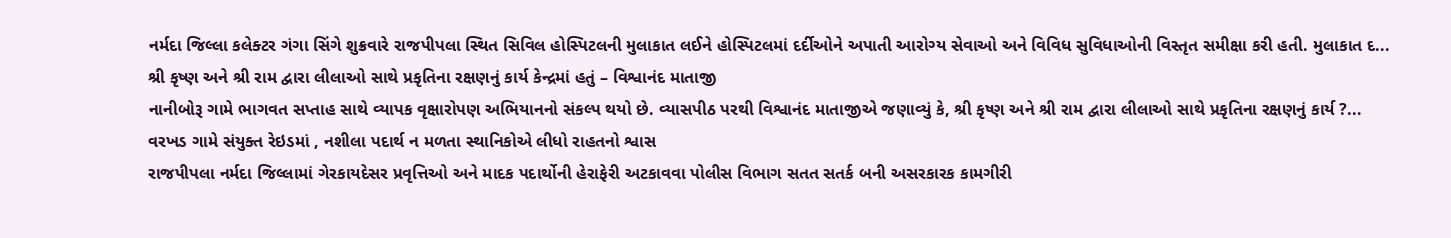નર્મદા જિલ્લા કલેક્ટર ગંગા સિંગે શુક્રવારે રાજપીપલા સ્થિત સિવિલ હોસ્પિટલની મુલાકાત લઈને હોસ્પિટલમાં દર્દીઓને અપાતી આરોગ્ય સેવાઓ અને વિવિધ સુવિધાઓની વિસ્તૃત સમીક્ષા કરી હતી. મુલાકાત દ...
શ્રી કૃષ્ણ અને શ્રી રામ દ્વારા લીલાઓ સાથે પ્રકૃતિના રક્ષણનું કાર્ય કેન્દ્રમાં હતું – વિશ્વાનંદ માતાજી
નાનીબોરૂ ગામે ભાગવત સપ્તાહ સાથે વ્યાપક વૃક્ષારોપણ અભિયાનનો સંકલ્પ થયો છે. વ્યાસપીઠ પરથી વિશ્વાનંદ માતાજીએ જણાવ્યું કે, શ્રી કૃષ્ણ અને શ્રી રામ દ્વારા લીલાઓ સાથે પ્રકૃતિના રક્ષણનું કાર્ય ?...
વરખડ ગામે સંયુક્ત રેઇડમાં , નશીલા પદાર્થ ન મળતા સ્થાનિકોએ લીધો રાહતનો શ્વાસ
રાજપીપલા નર્મદા જિલ્લામાં ગેરકાયદેસર પ્રવૃત્તિઓ અને માદક પદાર્થોની હેરાફેરી અટકાવવા પોલીસ વિભાગ સતત સતર્ક બની અસરકારક કામગીરી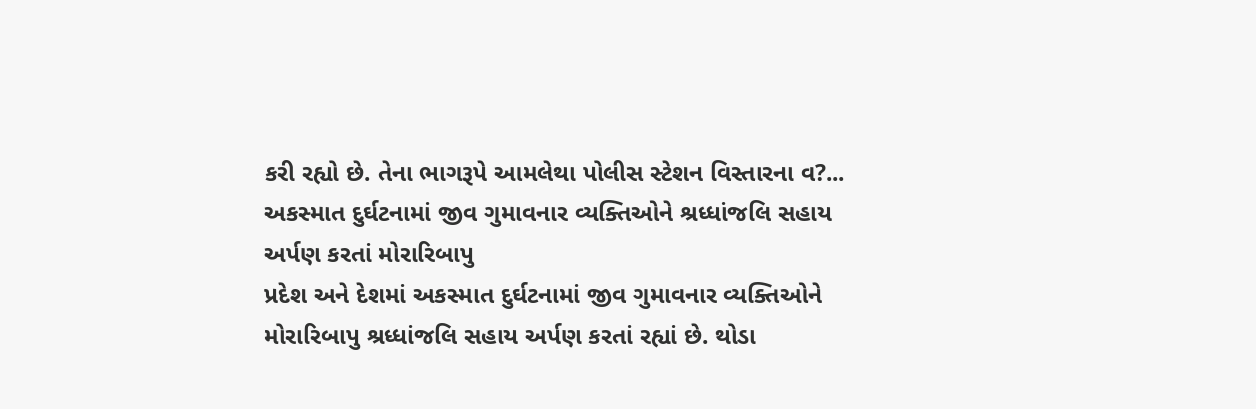કરી રહ્યો છે. તેના ભાગરૂપે આમલેથા પોલીસ સ્ટેશન વિસ્તારના વ?...
અકસ્માત દુર્ઘટનામાં જીવ ગુમાવનાર વ્યક્તિઓને શ્રધ્ધાંજલિ સહાય અર્પણ કરતાં મોરારિબાપુ
પ્રદેશ અને દેશમાં અકસ્માત દુર્ઘટનામાં જીવ ગુમાવનાર વ્યક્તિઓને મોરારિબાપુ શ્રધ્ધાંજલિ સહાય અર્પણ કરતાં રહ્યાં છે. થોડા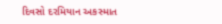દિવસો દરમિયાન અકસ્માત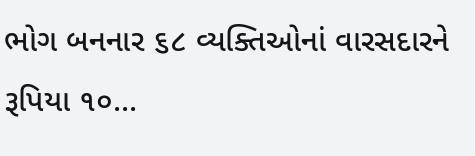ભોગ બનનાર ૬૮ વ્યક્તિઓનાં વારસદારને રૂપિયા ૧૦...